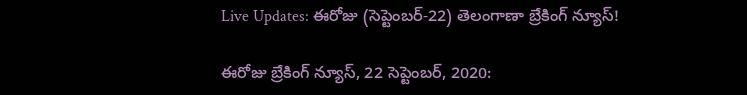Live Updates: ఈరోజు (సెప్టెంబర్-22) తెలంగాణా బ్రేకింగ్ న్యూస్!

ఈరోజు బ్రేకింగ్ న్యూస్, 22 సెప్టెంబర్, 2020: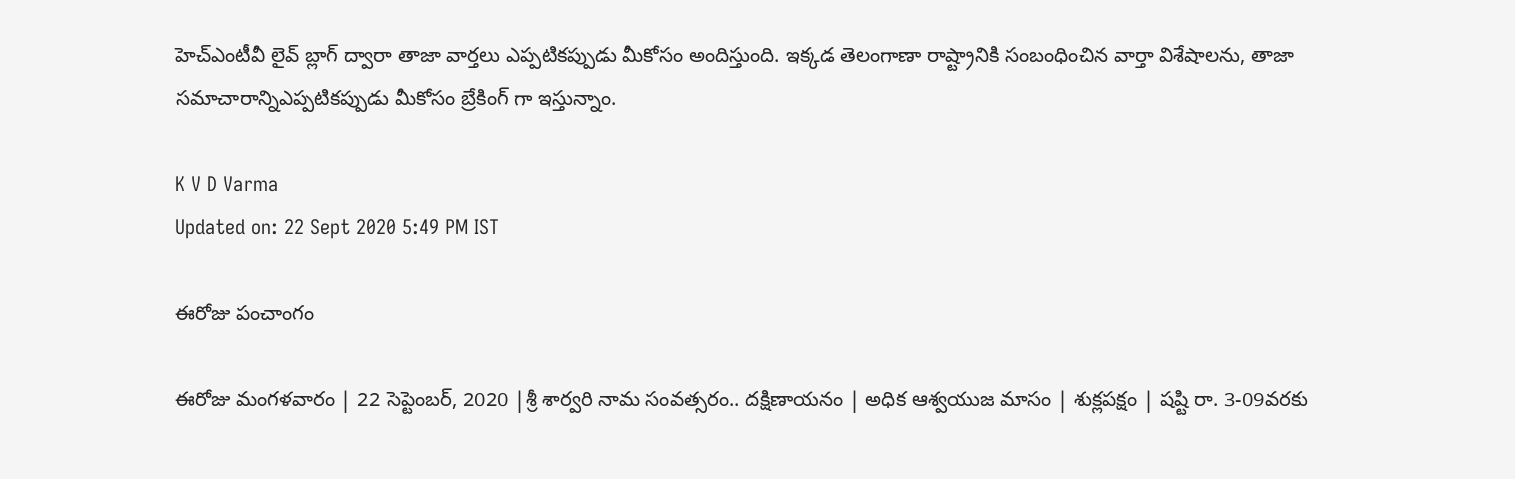హెచ్ఎంటీవీ లైవ్ బ్లాగ్ ద్వారా తాజా వార్తలు ఎప్పటికప్పుడు మీకోసం అందిస్తుంది. ఇక్కడ తెలంగాణా రాష్ట్రానికి సంబంధించిన వార్తా విశేషాలను, తాజా సమాచారాన్నిఎప్పటికప్పుడు మీకోసం బ్రేకింగ్ గా ఇస్తున్నాం.

K V D Varma
Updated on: 22 Sept 2020 5:49 PM IST

ఈరోజు పంచాంగం

ఈరోజు మంగళవారం | 22 సెప్టెంబర్, 2020 |శ్రీ శార్వరి నామ సంవత్సరం.. దక్షిణాయనం | అధిక ఆశ్వయుజ మాసం | శుక్లపక్షం | షష్టి రా. 3-09వరకు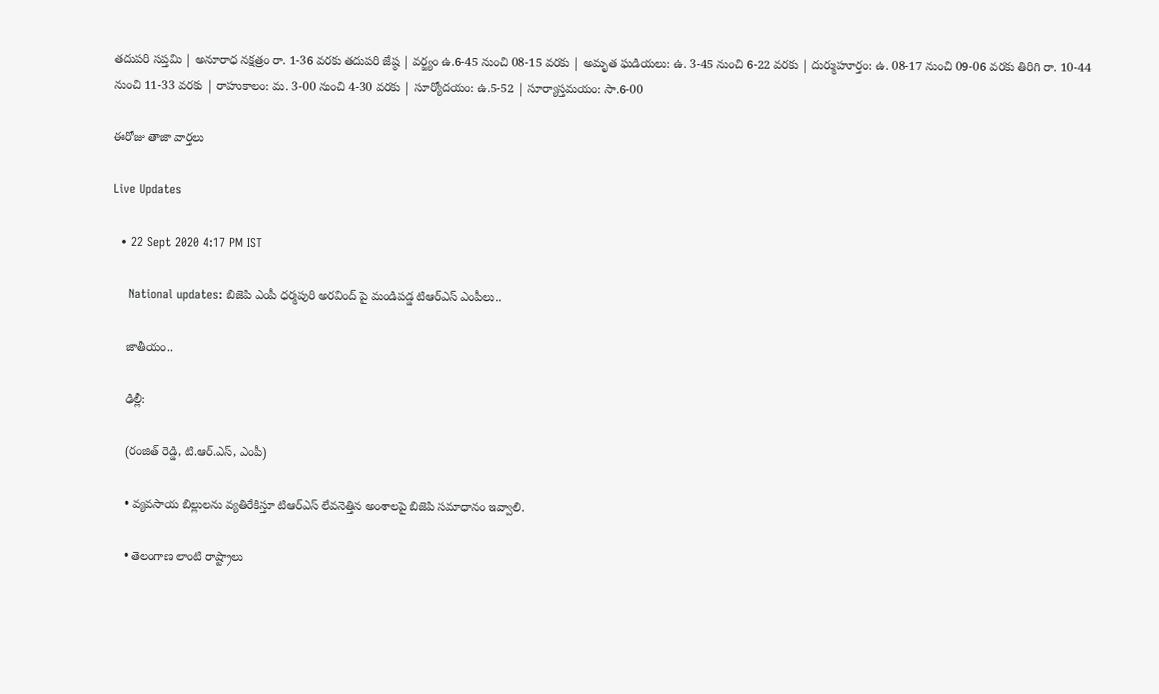తదుపరి సప్తమి | అనూరాధ నక్షత్రం రా. 1-36 వరకు తదుపరి జేష్ఠ | వర్జ్యం ఉ.6-45 నుంచి 08-15 వరకు | అమృత ఘడియలు: ఉ. 3-45 నుంచి 6-22 వరకు | దుర్ముహూర్తం: ఉ. 08-17 నుంచి 09-06 వరకు తిరిగి రా. 10-44 నుంచి 11-33 వరకు | రాహుకాలం: మ. 3-00 నుంచి 4-30 వరకు | సూర్యోదయం: ఉ.5-52 | సూర్యాస్తమయం: సా.6-00

ఈరోజు తాజా వార్తలు

Live Updates

  • 22 Sept 2020 4:17 PM IST

    National updates: బిజెపి ఎంపీ ధర్మపురి అరవింద్ పై మండిపడ్డ టిఆర్ఎస్ ఎంపీలు..

    జాతీయం..

    ఢిల్లీ:

    (రంజిత్ రెడ్డి, టి.ఆర్.ఎస్, ఎంపీ)

    • వ్యవసాయ బిల్లులను వ్యతిరేకిస్తూ టిఆర్ఎస్ లేవనెత్తిన అంశాలపై బిజెపి సమాధానం ఇవ్వాలి.

    • తెలంగాణ లాంటి రాష్ట్రాలు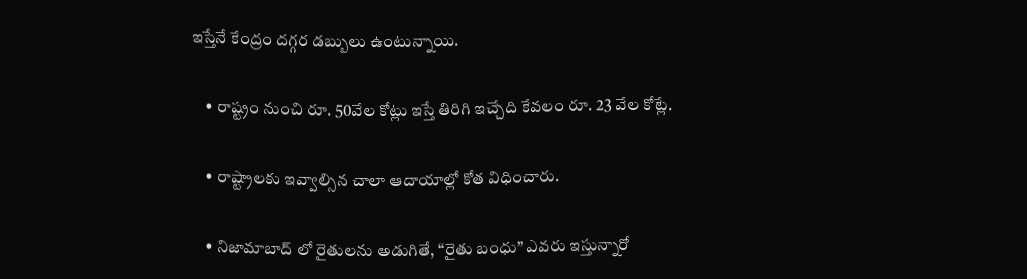ఇస్తేనే కేంద్రం దగ్గర డబ్బులు ఉంటున్నాయి.

    • రాష్ట్రం నుంచి రూ. 50వేల కోట్లు ఇస్తే తిరిగి ఇచ్చేది కేవలం రూ. 23 వేల కోట్లే.

    • రాష్ట్రాలకు ఇవ్వాల్సిన చాలా ఆదాయాల్లో కోత విధించారు.

    • నిజామాబాద్ లో రైతులను అడుగితే, “రైతు బంధు” ఎవరు ఇస్తున్నారో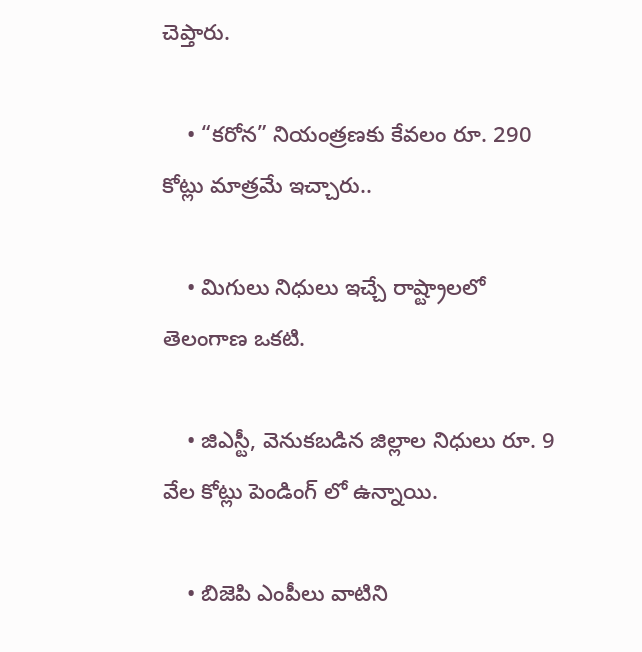చెప్తారు.

    • “కరోన” నియంత్రణకు కేవలం రూ. 290 కోట్లు మాత్రమే ఇచ్చారు..

    • మిగులు నిధులు ఇచ్చే రాష్ట్రాలలో తెలంగాణ ఒకటి.

    • జిఎస్టీ, వెనుకబడిన జిల్లాల నిధులు రూ. 9 వేల కోట్లు పెండింగ్ లో ఉన్నాయి.

    • బిజెపి ఎంపీలు వాటిని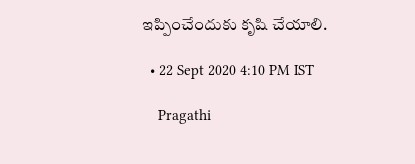ఇప్పించేందుకు కృషి చేయాలి.

  • 22 Sept 2020 4:10 PM IST

    Pragathi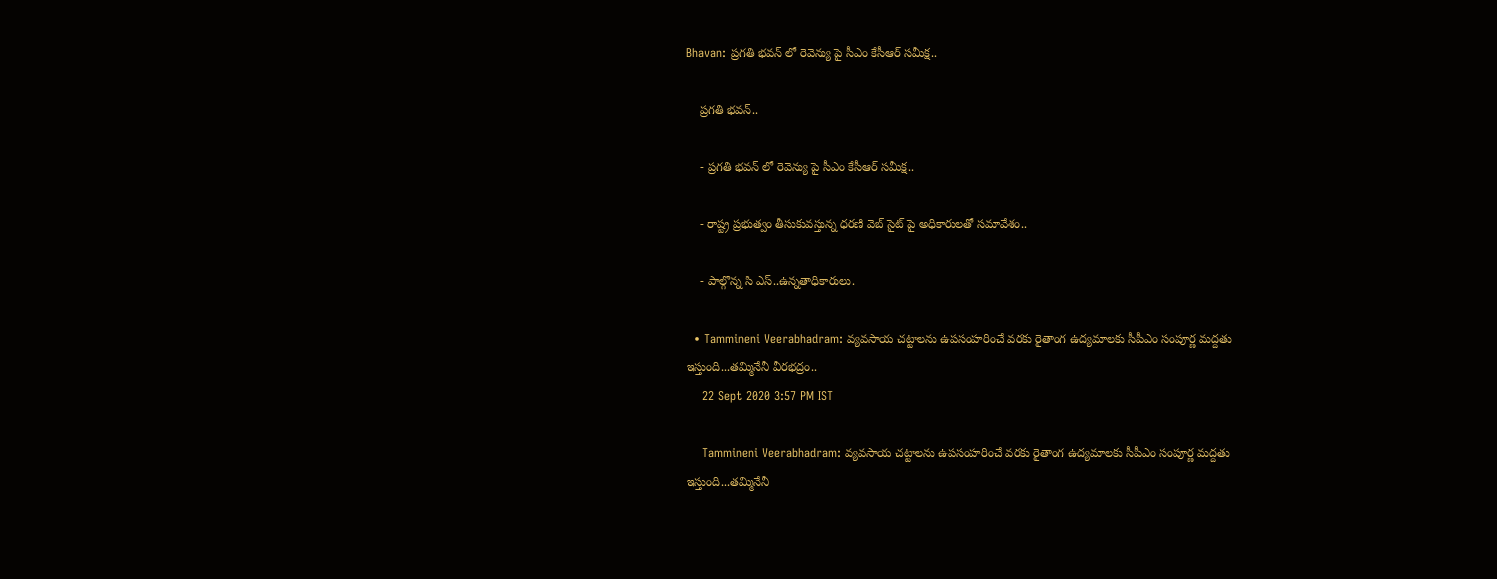Bhavan: ప్రగతి భవన్ లో రెవెన్యు పై సీఎం కేసీఆర్ సమీక్ష..

    ప్రగతి భవన్..

    - ప్రగతి భవన్ లో రెవెన్యు పై సీఎం కేసీఆర్ సమీక్ష..

    - రాష్ట్ర ప్రభుత్వం తీసుకువస్తున్న ధరణి వెబ్ సైట్ పై అధికారులతో సమావేశం..

    - పాల్గొన్న సి ఎస్..ఉన్నతాధికారులు.

  • Tammineni Veerabhadram: వ్యవసాయ చట్టాలను ఉపసంహరించే వరకు రైతాంగ ఉద్యమాలకు సీపీఎం సంపూర్ణ మద్దతు ఇస్తుంది...తమ్మినేనీ వీరభద్రం..
    22 Sept 2020 3:57 PM IST

    Tammineni Veerabhadram: వ్యవసాయ చట్టాలను ఉపసంహరించే వరకు రైతాంగ ఉద్యమాలకు సీపీఎం సంపూర్ణ మద్దతు ఇస్తుంది...తమ్మినేనీ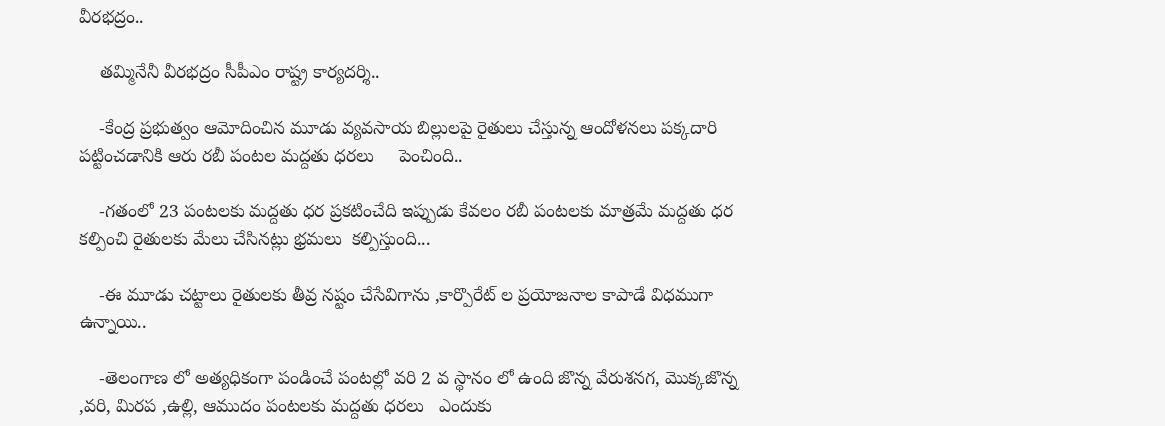వీరభద్రం..

    తమ్మినేనీ వీరభద్రం సీపీఎం రాష్ట్ర కార్యదర్శి..

    -కేంద్ర ప్రభుత్వం ఆమోదించిన మూడు వ్యవసాయ బిల్లులపై రైతులు చేస్తున్న ఆందోళనలు పక్కదారి పట్టించడానికి ఆరు రబీ పంటల మద్దతు ధరలు     పెంచింది..

    -గతంలో 23 పంటలకు మద్దతు ధర ప్రకటించేది ఇప్పుడు కేవలం రబీ పంటలకు మాత్రమే మద్దతు ధర కల్పించి రైతులకు మేలు చేసినట్లు భ్రమలు  కల్పిస్తుంది...

    -ఈ మూడు చట్టాలు రైతులకు తీవ్ర నష్టం చేసేవిగాను ,కార్పొరేట్ ల ప్రయోజనాల కాపాడే విధముగా ఉన్నాయి..

    -తెలంగాణ లో అత్యధికంగా పండించే పంటల్లో వరి 2 వ స్థానం లో ఉంది జొన్న వేరుశనగ, మొక్కజొన్న ,వరి, మిరప ,ఉల్లి, ఆముదం పంటలకు మద్దతు ధరలు   ఎందుకు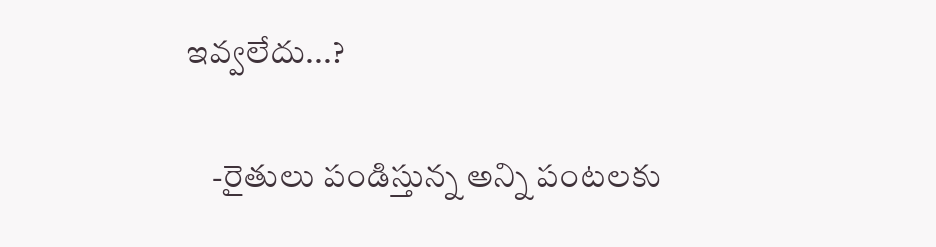ఇవ్వలేదు...?

    -రైతులు పండిస్తున్న అన్ని పంటలకు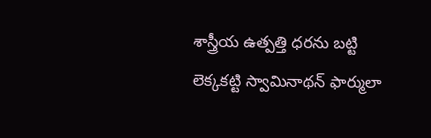శాస్త్రీయ ఉత్పత్తి ధరను బట్టి లెక్కకట్టి స్వామినాథన్ ఫార్ములా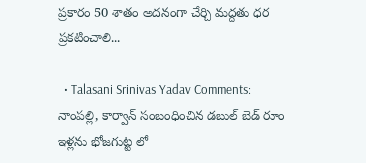ప్రకారం 50 శాతం అదనంగా చేర్చి మద్దతు ధర ప్రకటించాలి...

  • Talasani Srinivas Yadav Comments: నాంపల్లి, కార్వాన్ సంబంధించిన డబుల్ బెడ్ రూం ఇళ్లను భోజగుట్ట లో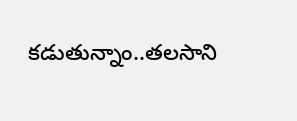కడుతున్నాం..తలసాని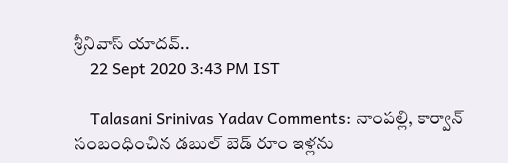శ్రీనివాస్ యాదవ్..
    22 Sept 2020 3:43 PM IST

    Talasani Srinivas Yadav Comments: నాంపల్లి, కార్వాన్ సంబంధించిన డబుల్ బెడ్ రూం ఇళ్లను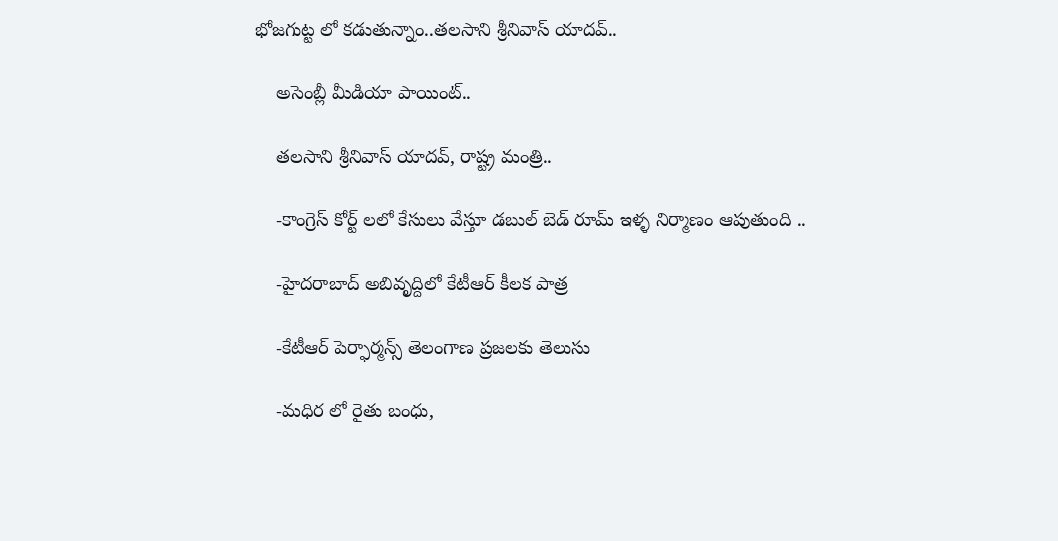భోజగుట్ట లో కడుతున్నాం..తలసాని శ్రీనివాస్ యాదవ్..

    అసెంబ్లీ మీడియా పాయింట్..

    తలసాని శ్రీనివాస్ యాదవ్, రాష్ట్ర మంత్రి..

    -కాంగ్రెస్ కోర్ట్ లలో కేసులు వేస్తూ డబుల్ బెడ్ రూమ్ ఇళ్ళ నిర్మాణం ఆపుతుంది ..

    -హైదరాబాద్ అబివృద్దిలో కేటీఆర్ కీలక పాత్ర

    -కేటీఆర్ పెర్ఫార్మన్స్ తెలంగాణ ప్రజలకు తెలుసు

    -మధిర లో రైతు బంధు,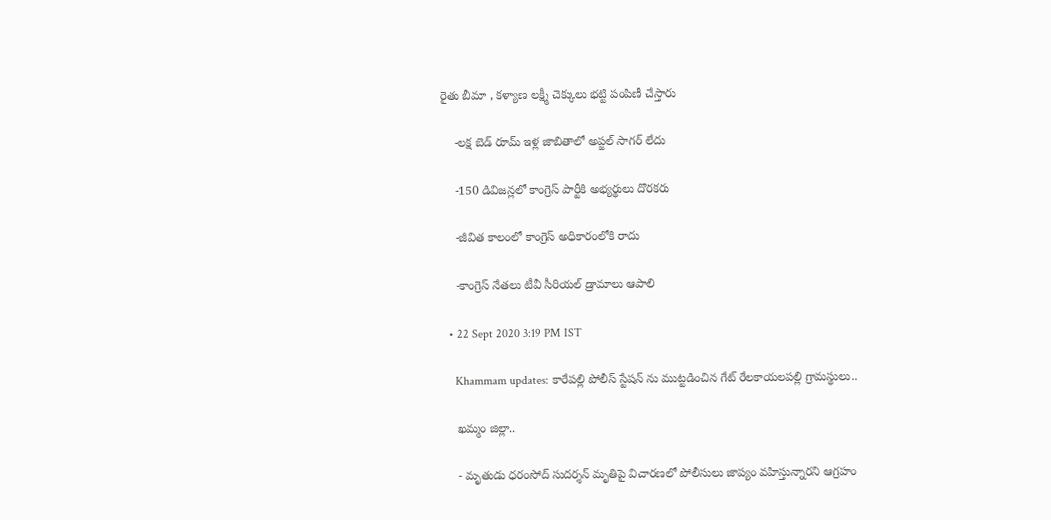రైతు బీమా , కళ్యాణ లక్ష్మీ చెక్కులు భట్టి పంపిణీ చేస్తారు

    -లక్ష బెడ్ రూమ్ ఇళ్ల జాబితాలో అప్జల్ సాగర్ లేదు

    -150 డివిజన్లలో కాంగ్రెస్ పార్టీకి అభ్యర్థులు దొరకరు

    -జీవిత కాలంలో కాంగ్రెస్ అధికారంలోకి రాదు

    -కాంగ్రెస్ నేతలు టీవీ సీరియల్ డ్రామాలు ఆపాలి

  • 22 Sept 2020 3:19 PM IST

    Khammam updates: కారేపల్లి పోలీస్ స్టేషన్ ను ముట్టడించిన గేట్ రేలకాయలపల్లి గ్రామస్థులు..

    ఖమ్మం జిల్లా..

    - మృతుడు ధరంసోద్ సుదర్శన్ మృతిపై విచారణలో పోలీసులు జాప్యం వహిస్తున్నారని ఆగ్రహం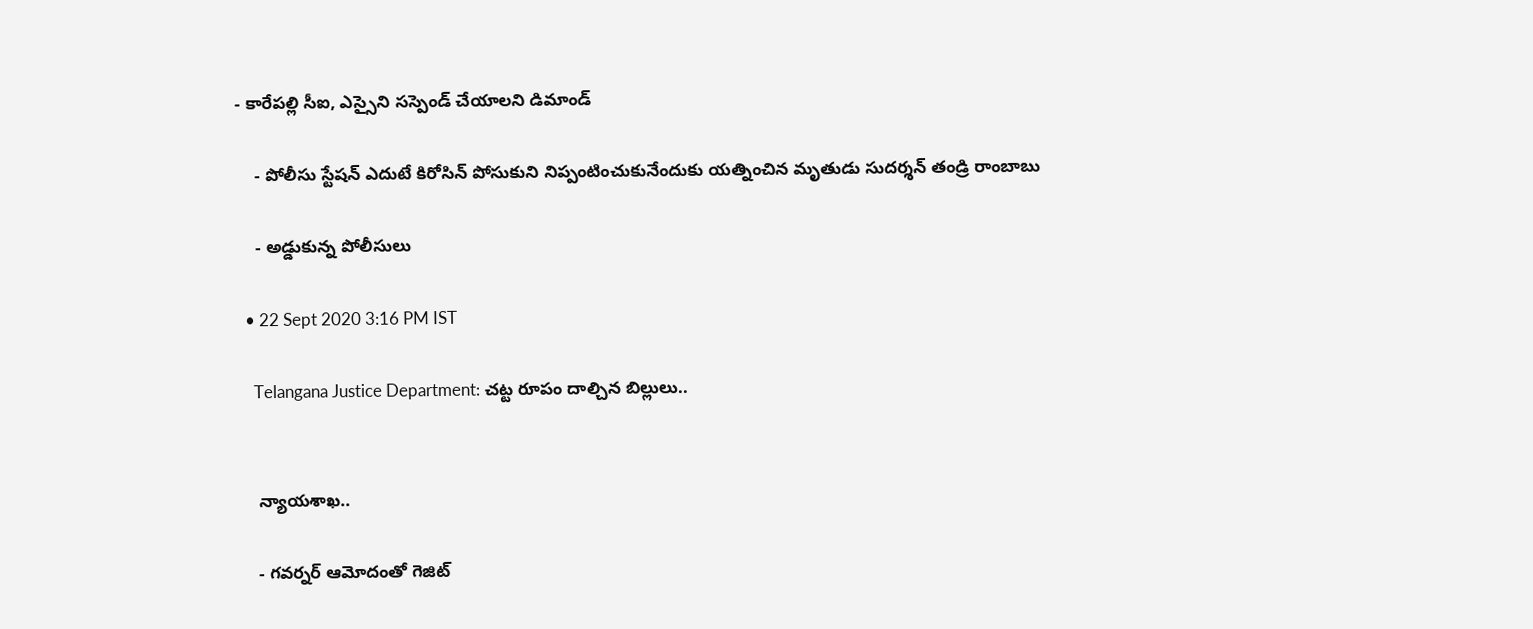- కారేపల్లి సీఐ, ఎస్సైని సస్పెండ్ చేయాలని డిమాండ్

    - పోలీసు స్టేషన్ ఎదుటే కిరోసిన్ పోసుకుని నిప్పంటించుకునేందుకు యత్నించిన మృతుడు సుదర్శన్ తండ్రి రాంబాబు

    - అడ్డుకున్న పోలీసులు

  • 22 Sept 2020 3:16 PM IST

    Telangana Justice Department: చట్ట రూపం దాల్చిన బిల్లులు..


    న్యాయశాఖ..

    - గవర్నర్ ఆమోదంతో గెజిట్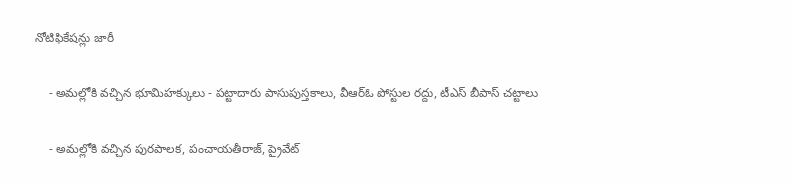నోటిఫికేషన్లు జారీ

    - అమల్లోకి వచ్చిన భూమిహక్కులు - పట్టాదారు పాసుపుస్తకాలు, వీఆర్ఓ పోస్టుల రద్దు, టీఎస్ బీపాస్ చట్టాలు

    - అమల్లోకి వచ్చిన పురపాలక, పంచాయతీరాజ్, ప్రైవేట్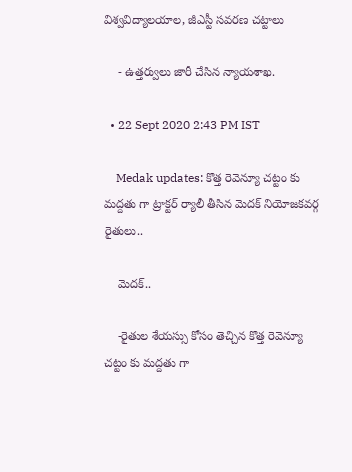విశ్వవిద్యాలయాల, జీఎస్టీ సవరణ చట్టాలు

    - ఉత్తర్వులు జారీ చేసిన న్యాయశాఖ.

  • 22 Sept 2020 2:43 PM IST

    Medak updates: కొత్త రెవెన్యూ చట్టం కు మద్దతు గా ట్రాక్టర్ ర్యాలీ తీసిన మెదక్ నియోజకవర్గ రైతులు..

    మెదక్..

    -రైతుల శేయస్సు కోసం తెచ్చిన కొత్త రెవెన్యూ చట్టం కు మద్దతు గా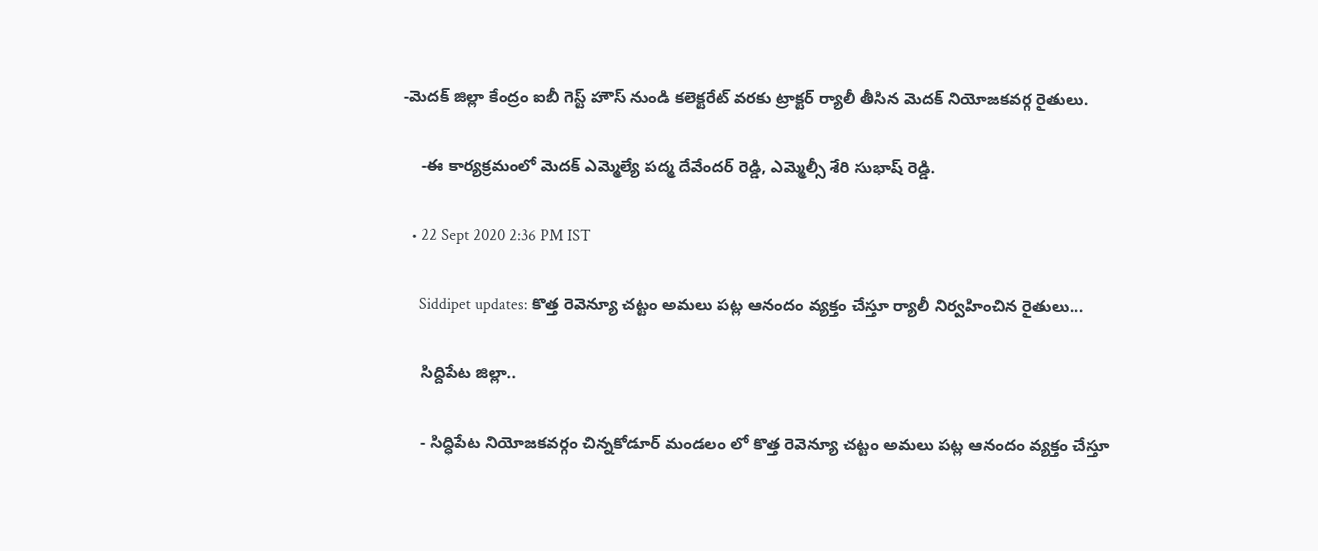-మెదక్ జిల్లా కేంద్రం ఐబీ గెస్ట్ హౌస్ నుండి కలెక్టరేట్ వరకు ట్రాక్టర్ ర్యాలీ తీసిన మెదక్ నియోజకవర్గ రైతులు.

    -ఈ కార్యక్రమంలో మెదక్ ఎమ్మెల్యే పద్మ దేవేందర్ రెడ్డి, ఎమ్మెల్సీ శేరి సుభాష్ రెడ్డి.

  • 22 Sept 2020 2:36 PM IST

    Siddipet updates: కొత్త రెవెన్యూ చట్టం అమలు పట్ల ఆనందం వ్యక్తం చేస్తూ ర్యాలీ నిర్వహించిన రైతులు...

    సిద్దిపేట జిల్లా..

    - సిద్ధిపేట నియోజకవర్గం చిన్నకోడూర్ మండలం లో కొత్త రెవెన్యూ చట్టం అమలు పట్ల ఆనందం వ్యక్తం చేస్తూ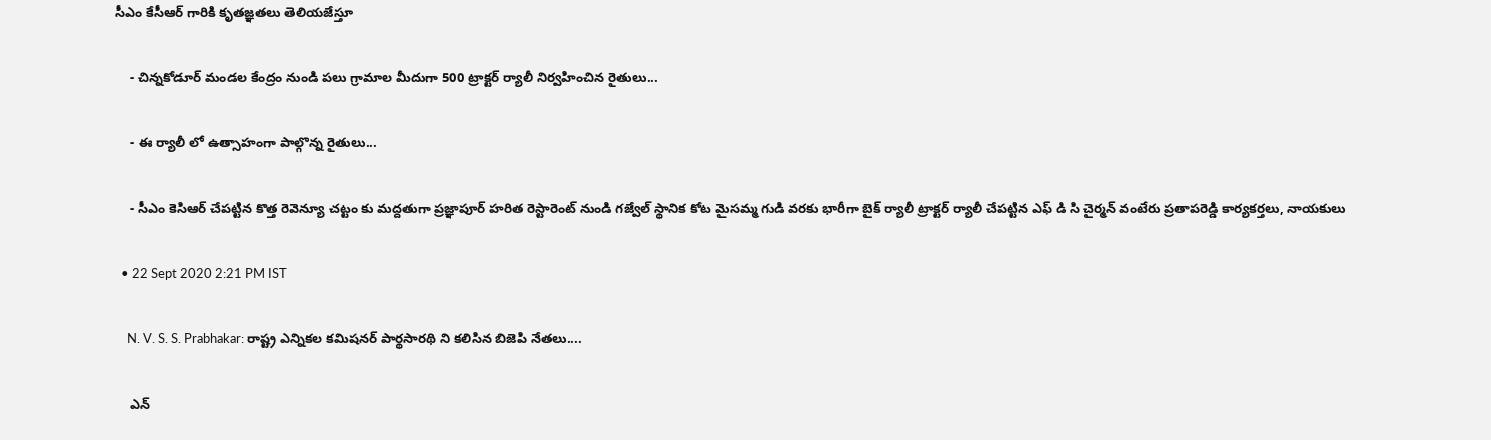సీఎం కేసీఆర్ గారికి కృతజ్ఞతలు తెలియజేస్తూ

    - చిన్నకోడూర్ మండల కేంద్రం నుండి పలు గ్రామాల మీదుగా 500 ట్రాక్టర్ ర్యాలీ నిర్వహించిన రైతులు...

    - ఈ ర్యాలీ లో ఉత్సాహంగా పాల్గొన్న రైతులు...

    - సీఎం కెసిఆర్ చేపట్టిన కొత్త రెవెన్యూ చట్టం కు మద్దతుగా ప్రజ్ఞాపూర్ హరిత రెస్టారెంట్ నుండి గజ్వేల్ స్థానిక కోట మైసమ్మ గుడి వరకు భారీగా బైక్ ర్యాలీ ట్రాక్టర్ ర్యాలీ చేపట్టిన ఎఫ్ డి సి చైర్మన్ వంటేరు ప్రతాపరెడ్డి కార్యకర్తలు, నాయకులు

  • 22 Sept 2020 2:21 PM IST

    N. V. S. S. Prabhakar: రాష్ట్ర ఎన్నికల కమిషనర్ పార్థసారథి ని కలిసిన బిజెపి నేతలు....

    ఎన్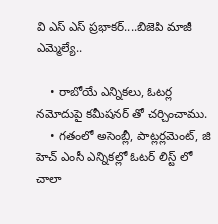వి ఎస్ ఎస్ ప్రభాకర్....బిజెపి మాజీ ఎమ్మెల్యే..

    • రాబోయే ఎన్నికలు, ఓటర్ల నమోదుపై కమీషనర్ తో చర్చించాము.
    • గతంలో అసెంబ్లీ, పాట్లర్లమెంట్, జి హెచ్ ఎంసీ ఎన్నికల్లో ఓటర్ లిస్ట్ లో చాలా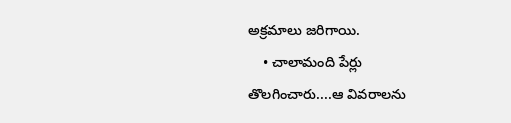అక్రమాలు జరిగాయి.
    • చాలామంది పేర్లు తొలగించారు....ఆ వివరాలను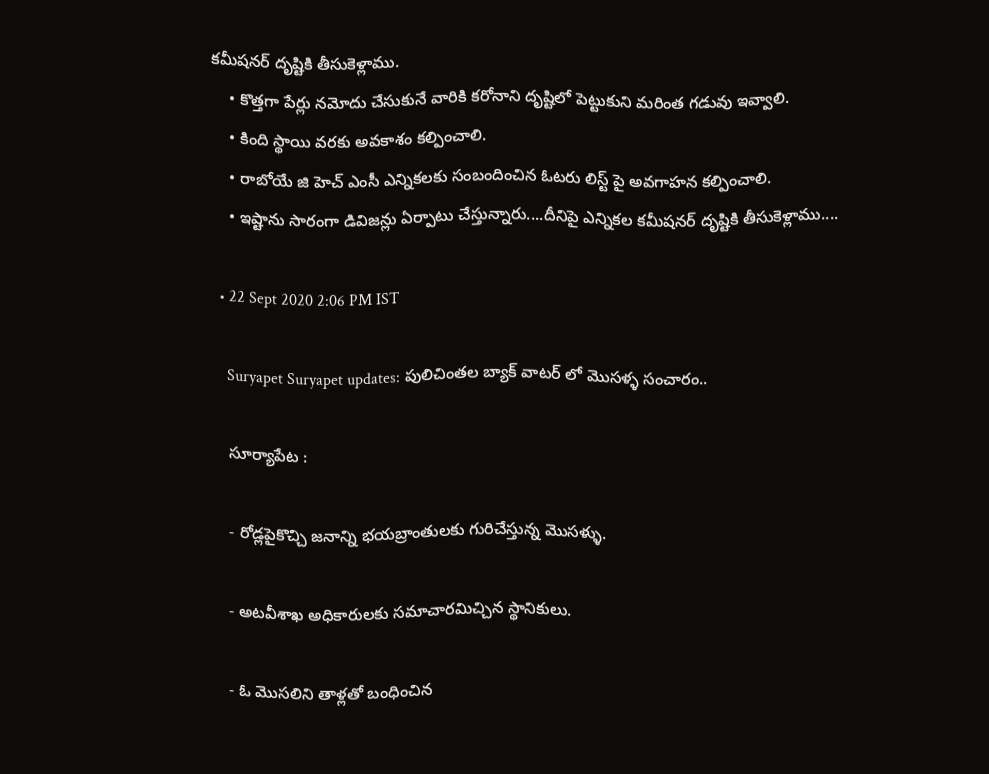కమీషనర్ దృష్టికి తీసుకెళ్లాము.
    • కొత్తగా పేర్లు నమోదు చేసుకునే వారికి కరోనాని దృష్టిలో పెట్టుకుని మరింత గడువు ఇవ్వాలి.
    • కింది స్థాయి వరకు అవకాశం కల్పించాలి.
    • రాబోయే జి హెచ్ ఎంసీ ఎన్నికలకు సంబందించిన ఓటరు లిస్ట్ పై అవగాహన కల్పించాలి.
    • ఇష్టాను సారంగా డివిజన్లు ఏర్పాటు చేస్తున్నారు....దీనిపై ఎన్నికల కమీషనర్ దృష్టికి తీసుకెళ్లాము....

  • 22 Sept 2020 2:06 PM IST

    Suryapet Suryapet updates: పులిచింతల బ్యాక్ వాటర్ లో మొసళ్ళ సంచారం..

    సూర్యాపేట :

    - రోడ్లపైకొచ్చి జనాన్ని భయబ్రాంతులకు గురిచేస్తున్న మొసళ్ళు.

    - అటవీశాఖ అధికారులకు సమాచారమిచ్చిన స్థానికులు.

    - ఓ మొసలిని తాళ్లతో బంధించిన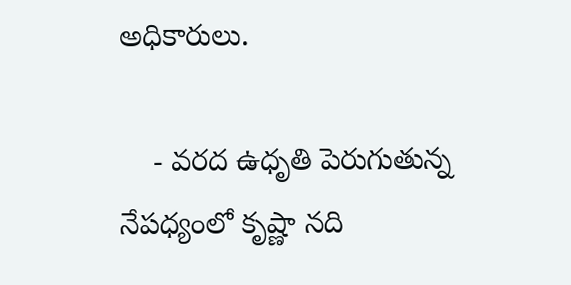అధికారులు.

    - వరద ఉధృతి పెరుగుతున్న నేపధ్యంలో కృష్ణా నది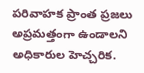పరివాహక ప్రాంత ప్రజలు అప్రమత్తంగా ఉండాలని అధికారుల హెచ్చరిక.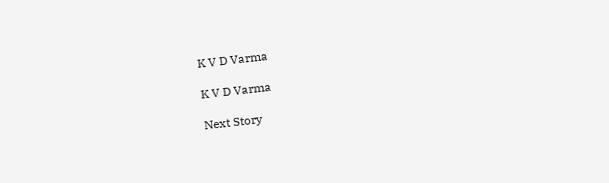K V D Varma

K V D Varma

Next Story